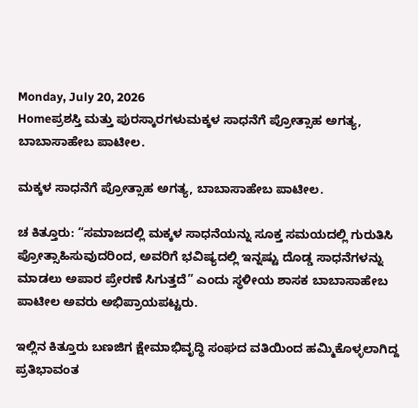Monday, July 20, 2026
Homeಪ್ರಶಸ್ತಿ ಮತ್ತು ಪುರಸ್ಕಾರಗಳುಮಕ್ಕಳ ಸಾಧನೆಗೆ ಪ್ರೋತ್ಸಾಹ ಅಗತ್ಯ, ಬಾಬಾಸಾಹೇಬ ಪಾಟೀಲ.

ಮಕ್ಕಳ ಸಾಧನೆಗೆ ಪ್ರೋತ್ಸಾಹ ಅಗತ್ಯ, ಬಾಬಾಸಾಹೇಬ ಪಾಟೀಲ.

ಚ ಕಿತ್ತೂರು: “ಸಮಾಜದಲ್ಲಿ ಮಕ್ಕಳ ಸಾಧನೆಯನ್ನು ಸೂಕ್ತ ಸಮಯದಲ್ಲಿ ಗುರುತಿಸಿ ಪ್ರೋತ್ಸಾಹಿಸುವುದರಿಂದ, ಅವರಿಗೆ ಭವಿಷ್ಯದಲ್ಲಿ ಇನ್ನಷ್ಟು ದೊಡ್ಡ ಸಾಧನೆಗಳನ್ನು ಮಾಡಲು ಅಪಾರ ಪ್ರೇರಣೆ ಸಿಗುತ್ತದೆ” ಎಂದು ಸ್ಥಳೀಯ ಶಾಸಕ ಬಾಬಾಸಾಹೇಬ ಪಾಟೀಲ ಅವರು ಅಭಿಪ್ರಾಯಪಟ್ಟರು.

ಇಲ್ಲಿನ ಕಿತ್ತೂರು ಬಣಜಿಗ ಕ್ಷೇಮಾಭಿವೃದ್ಧಿ ಸಂಘದ ವತಿಯಿಂದ ಹಮ್ಮಿಕೊಳ್ಳಲಾಗಿದ್ದ ಪ್ರತಿಭಾವಂತ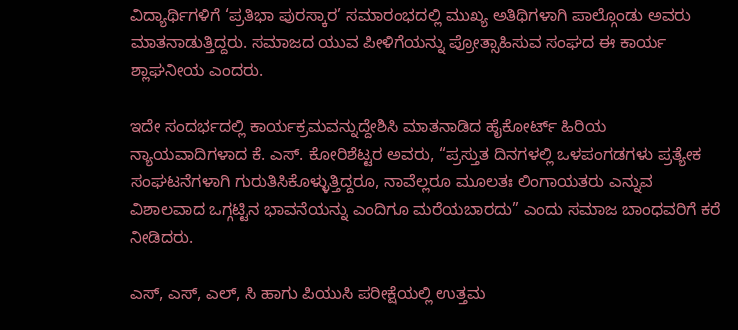ವಿದ್ಯಾರ್ಥಿಗಳಿಗೆ ‘ಪ್ರತಿಭಾ ಪುರಸ್ಕಾರ’ ಸಮಾರಂಭದಲ್ಲಿ ಮುಖ್ಯ ಅತಿಥಿಗಳಾಗಿ ಪಾಲ್ಗೊಂಡು ಅವರು ಮಾತನಾಡುತ್ತಿದ್ದರು. ಸಮಾಜದ ಯುವ ಪೀಳಿಗೆಯನ್ನು ಪ್ರೋತ್ಸಾಹಿಸುವ ಸಂಘದ ಈ ಕಾರ್ಯ ಶ್ಲಾಘನೀಯ ಎಂದರು.

ಇದೇ ಸಂದರ್ಭದಲ್ಲಿ ಕಾರ್ಯಕ್ರಮವನ್ನುದ್ದೇಶಿಸಿ ಮಾತನಾಡಿದ ಹೈಕೋರ್ಟ್ ಹಿರಿಯ ನ್ಯಾಯವಾದಿಗಳಾದ ಕೆ. ಎಸ್. ಕೋರಿಶೆಟ್ಟರ ಅವರು, “ಪ್ರಸ್ತುತ ದಿನಗಳಲ್ಲಿ ಒಳಪಂಗಡಗಳು ಪ್ರತ್ಯೇಕ ಸಂಘಟನೆಗಳಾಗಿ ಗುರುತಿಸಿಕೊಳ್ಳುತ್ತಿದ್ದರೂ, ನಾವೆಲ್ಲರೂ ಮೂಲತಃ ಲಿಂಗಾಯತರು ಎನ್ನುವ ವಿಶಾಲವಾದ ಒಗ್ಗಟ್ಟಿನ ಭಾವನೆಯನ್ನು ಎಂದಿಗೂ ಮರೆಯಬಾರದು” ಎಂದು ಸಮಾಜ ಬಾಂಧವರಿಗೆ ಕರೆ ನೀಡಿದರು.

ಎಸ್, ಎಸ್, ಎಲ್, ಸಿ ಹಾಗು ಪಿಯುಸಿ ಪರೀಕ್ಷೆಯಲ್ಲಿ ಉತ್ತಮ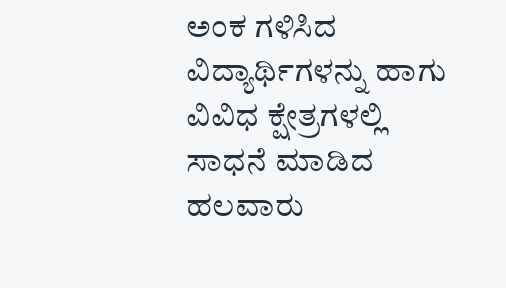ಅಂಕ ಗಳಿಸಿದ ವಿದ್ಯಾರ್ಥಿಗಳನ್ನು ಹಾಗು ವಿವಿಧ ಕ್ಷೇತ್ರಗಳಲ್ಲಿ ಸಾಧನೆ ಮಾಡಿದ ಹಲವಾರು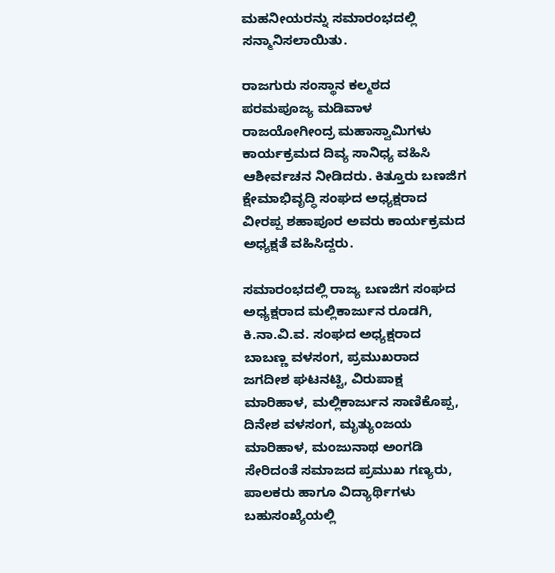ಮಹನೀಯರನ್ನು ಸಮಾರಂಭದಲ್ಲಿ ಸನ್ಮಾನಿಸಲಾಯಿತು.

ರಾಜಗುರು ಸಂಸ್ಥಾನ ಕಲ್ಮಠದ ಪರಮಪೂಜ್ಯ ಮಡಿವಾಳ ರಾಜಯೋಗೀಂದ್ರ ಮಹಾಸ್ವಾಮಿಗಳು ಕಾರ್ಯಕ್ರಮದ ದಿವ್ಯ ಸಾನಿಧ್ಯ ವಹಿಸಿ ಆಶೀರ್ವಚನ ನೀಡಿದರು. ಕಿತ್ತೂರು ಬಣಜಿಗ ಕ್ಷೇಮಾಭಿವೃದ್ಧಿ ಸಂಘದ ಅಧ್ಯಕ್ಷರಾದ ವೀರಪ್ಪ ಶಹಾಪೂರ ಅವರು ಕಾರ್ಯಕ್ರಮದ ಅಧ್ಯಕ್ಷತೆ ವಹಿಸಿದ್ದರು.

ಸಮಾರಂಭದಲ್ಲಿ ರಾಜ್ಯ ಬಣಜಿಗ ಸಂಘದ ಅಧ್ಯಕ್ಷರಾದ ಮಲ್ಲಿಕಾರ್ಜುನ ರೂಡಗಿ, ಕಿ.ನಾ.ವಿ.ವ. ಸಂಘದ ಅಧ್ಯಕ್ಷರಾದ ಬಾಬಣ್ಣ ವಳಸಂಗ, ಪ್ರಮುಖರಾದ ಜಗದೀಶ ಘಟನಟ್ಟಿ, ವಿರುಪಾಕ್ಷ ಮಾರಿಹಾಳ, ಮಲ್ಲಿಕಾರ್ಜುನ ಸಾಣಿಕೊಪ್ಪ, ದಿನೇಶ ವಳಸಂಗ, ಮೃತ್ಯುಂಜಯ ಮಾರಿಹಾಳ, ಮಂಜುನಾಥ ಅಂಗಡಿ ಸೇರಿದಂತೆ ಸಮಾಜದ ಪ್ರಮುಖ ಗಣ್ಯರು, ಪಾಲಕರು ಹಾಗೂ ವಿದ್ಯಾರ್ಥಿಗಳು ಬಹುಸಂಖ್ಯೆಯಲ್ಲಿ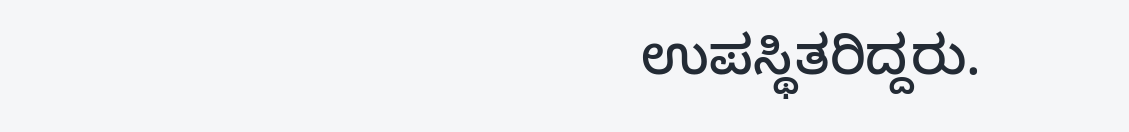ಉಪಸ್ಥಿತರಿದ್ದರು.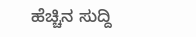ಹೆಚ್ಚಿನ ಸುದ್ದಿ